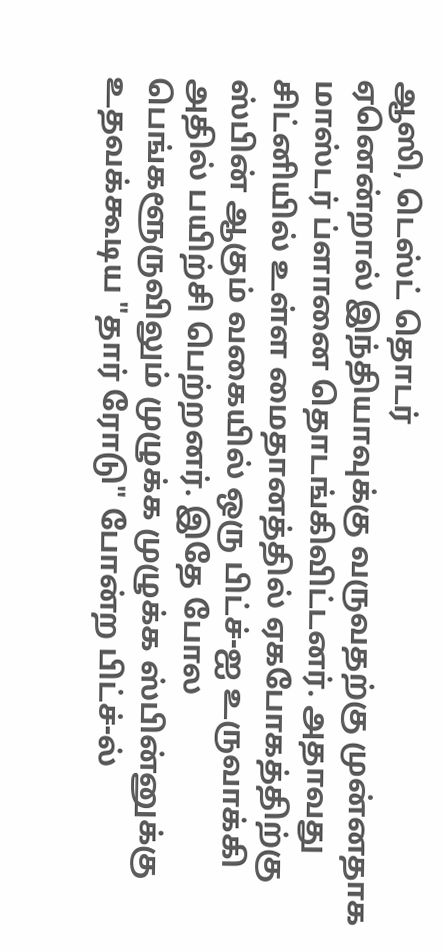ஆஸி, டெஸ்ட் தொடர்
ஏனென்றால் இந்தியாவுக்கு வருவதற்கு முன்னதாக மாஸ்டர் ப்ளானை தொடங்கிவிட்டனர். அதாவது சிட்னியில் உள்ள மைதானத்தில் ஏகபோகத்திற்கு ஸ்பின் ஆகும் வகையில் ஒரு பிட்ச்-ஐ உருவாக்கி அதில் பயிற்சி பெற்றனர். இதே போல பெங்களூருவிலும் முழுக்க முழுக்க ஸ்பின்னுக்கு உதவக்கூடிய "தார் ரோடு" போன்ற பிட்ச்-ல்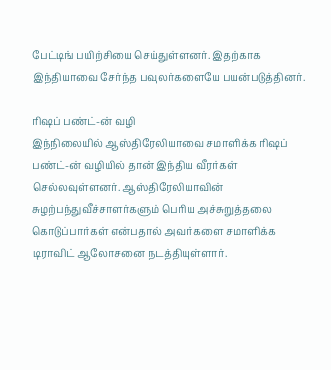பேட்டிங் பயிற்சியை செய்துள்ளனர். இதற்காக இந்தியாவை சேர்ந்த பவுலர்களையே பயன்படுத்தினர்.

ரிஷப் பண்ட்-ன் வழி
இந்நிலையில் ஆஸ்திரேலியாவை சமாளிக்க ரிஷப் பண்ட்-ன் வழியில் தான் இந்திய வீரர்கள் செல்லவுள்ளனர். ஆஸ்திரேலியாவின் சுழற்பந்துவீச்சாளர்களும் பெரிய அச்சுறுத்தலை கொடுப்பார்கள் என்பதால் அவர்களை சமாளிக்க டிராவிட் ஆலோசனை நடத்தியுள்ளார்.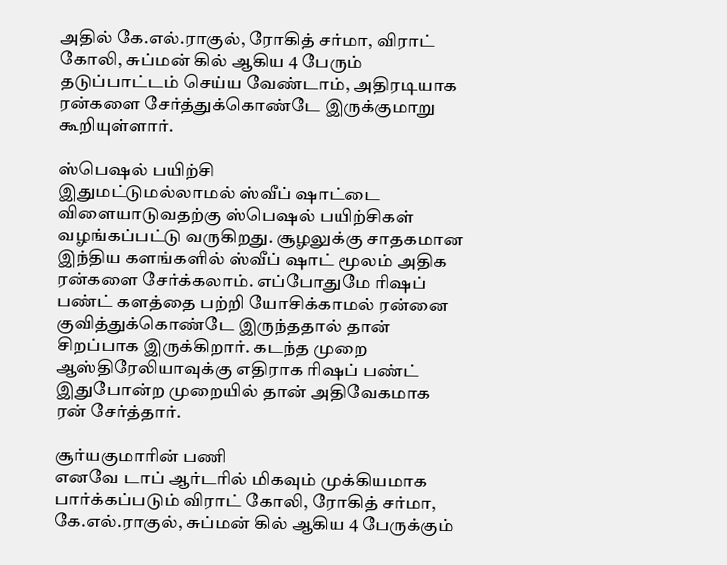அதில் கே.எல்.ராகுல், ரோகித் சர்மா, விராட் கோலி, சுப்மன் கில் ஆகிய 4 பேரும் தடுப்பாட்டம் செய்ய வேண்டாம், அதிரடியாக ரன்களை சேர்த்துக்கொண்டே இருக்குமாறு கூறியுள்ளார்.

ஸ்பெஷல் பயிற்சி
இதுமட்டுமல்லாமல் ஸ்வீப் ஷாட்டை விளையாடுவதற்கு ஸ்பெஷல் பயிற்சிகள் வழங்கப்பட்டு வருகிறது. சூழலுக்கு சாதகமான இந்திய களங்களில் ஸ்வீப் ஷாட் மூலம் அதிக ரன்களை சேர்க்கலாம். எப்போதுமே ரிஷப் பண்ட் களத்தை பற்றி யோசிக்காமல் ரன்னை குவித்துக்கொண்டே இருந்ததால் தான் சிறப்பாக இருக்கிறார். கடந்த முறை ஆஸ்திரேலியாவுக்கு எதிராக ரிஷப் பண்ட் இதுபோன்ற முறையில் தான் அதிவேகமாக ரன் சேர்த்தார்.

சூர்யகுமாரின் பணி
எனவே டாப் ஆர்டரில் மிகவும் முக்கியமாக பார்க்கப்படும் விராட் கோலி, ரோகித் சர்மா, கே.எல்.ராகுல், சுப்மன் கில் ஆகிய 4 பேருக்கும்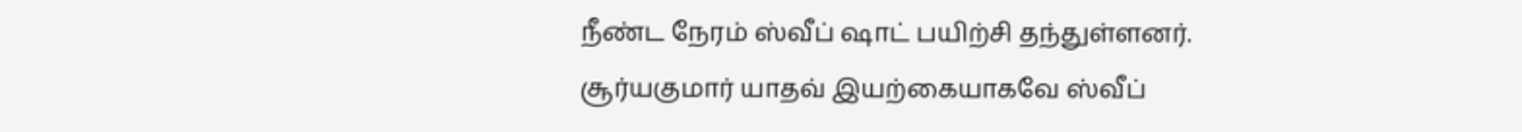நீண்ட நேரம் ஸ்வீப் ஷாட் பயிற்சி தந்துள்ளனர். சூர்யகுமார் யாதவ் இயற்கையாகவே ஸ்வீப்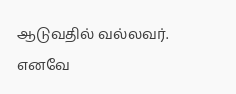ஆடுவதில் வல்லவர். எனவே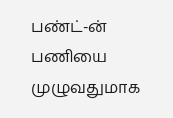பண்ட்-ன் பணியை முழுவதுமாக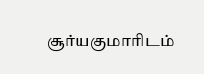சூர்யகுமாரிடம்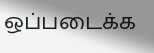ஒப்படைக்க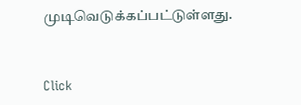முடிவெடுக்கப்பட்டுள்ளது.


Click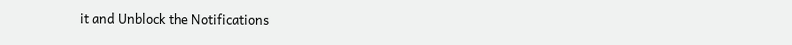it and Unblock the Notifications